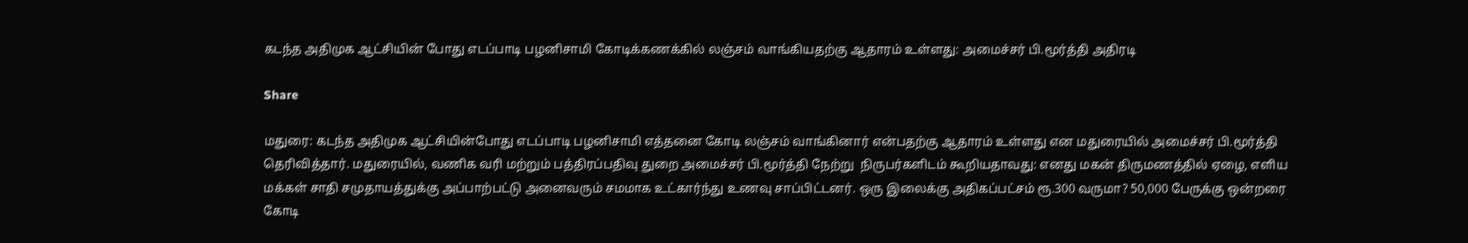கடந்த அதிமுக ஆட்சியின் போது எடப்பாடி பழனிசாமி கோடிக்கணக்கில் லஞ்சம் வாங்கியதற்கு ஆதாரம் உள்ளது: அமைச்சர் பி.மூர்த்தி அதிரடி

Share

மதுரை: கடந்த அதிமுக ஆட்சியின்போது எடப்பாடி பழனிசாமி எத்தனை கோடி லஞ்சம் வாங்கினார் என்பதற்கு ஆதாரம் உள்ளது என மதுரையில் அமைச்சர் பி.மூர்த்தி தெரிவித்தார். மதுரையில், வணிக வரி மற்றும் பத்திரப்பதிவு துறை அமைச்சர் பி.மூர்த்தி நேற்று  நிருபர்களிடம் கூறியதாவது: எனது மகன் திருமணத்தில் ஏழை, எளிய மக்கள் சாதி சமுதாயத்துக்கு அப்பாற்பட்டு அனைவரும் சமமாக உட்கார்ந்து உணவு சாப்பிட்டனர். ஒரு இலைக்கு அதிகப்பட்சம் ரூ.300 வருமா? 50,000 பேருக்கு ஒன்றரை கோடி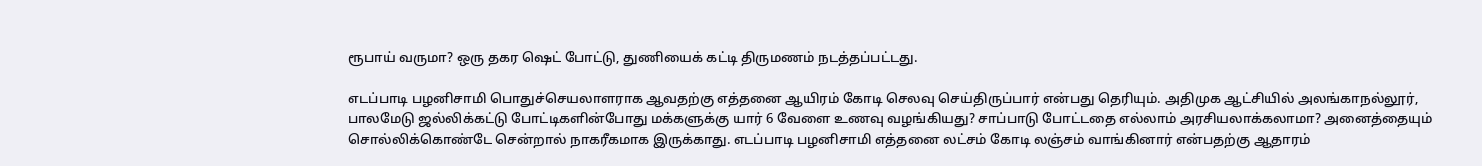ரூபாய் வருமா? ஒரு தகர ஷெட் போட்டு, துணியைக் கட்டி திருமணம் நடத்தப்பட்டது.

எடப்பாடி பழனிசாமி பொதுச்செயலாளராக ஆவதற்கு எத்தனை ஆயிரம் கோடி செலவு செய்திருப்பார் என்பது தெரியும். அதிமுக ஆட்சியில் அலங்காநல்லூர், பாலமேடு ஜல்லிக்கட்டு போட்டிகளின்போது மக்களுக்கு யார் 6 வேளை உணவு வழங்கியது? சாப்பாடு போட்டதை எல்லாம் அரசியலாக்கலாமா? அனைத்தையும் சொல்லிக்கொண்டே சென்றால் நாகரீகமாக இருக்காது. எடப்பாடி பழனிசாமி எத்தனை லட்சம் கோடி லஞ்சம் வாங்கினார் என்பதற்கு ஆதாரம்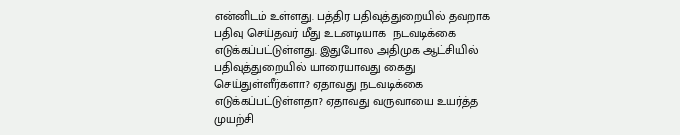என்னிடம் உள்ளது. பத்திர பதிவுத்துறையில் தவறாக பதிவு செய்தவர் மீது உடனடியாக  நடவடிக்கை எடுக்கப்பட்டுள்ளது. இதுபோல அதிமுக ஆட்சியில் பதிவுத்துறையில் யாரையாவது கைது செய்துள்ளீர்களா? ஏதாவது நடவடிக்கை எடுக்கப்பட்டுள்ளதா? ஏதாவது வருவாயை உயர்த்த முயற்சி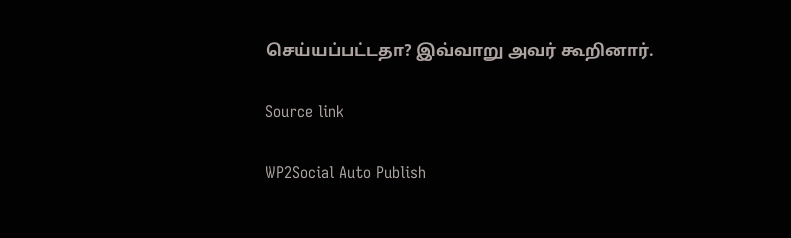செய்யப்பட்டதா? இவ்வாறு அவர் கூறினார்.

Source link

WP2Social Auto Publish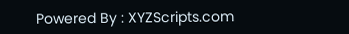Powered By : XYZScripts.com